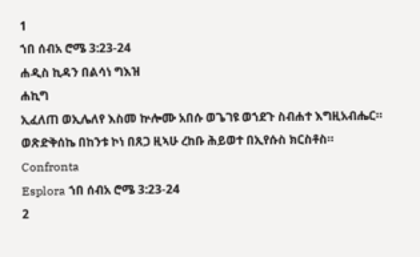1
ኀበ ሰብአ ሮሜ 3:23-24
ሐዲስ ኪዳን በልሳነ ግእዝ
ሐኪግ
ኢፈለጠ ወኢሌለየ እስመ ኵሎሙ አበሱ ወጌገዩ ወኀደጉ ስብሐተ እግዚአብሔር። ወጽድቅሰኬ በከንቱ ኮነ በጸጋ ዚኣሁ ረከቡ ሕይወተ በኢየሱስ ክርስቶስ።
Confronta
Esplora ኀበ ሰብአ ሮሜ 3:23-24
2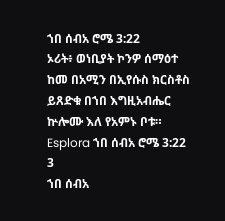ኀበ ሰብአ ሮሜ 3:22
ኦሪት፥ ወነቢያት ኮንዎ ሰማዕተ ከመ በአሚን በኢየሱስ ክርስቶስ ይጸድቁ በኀበ እግዚአብሔር ኵሎሙ እለ የአምኑ ቦቱ።
Esplora ኀበ ሰብአ ሮሜ 3:22
3
ኀበ ሰብአ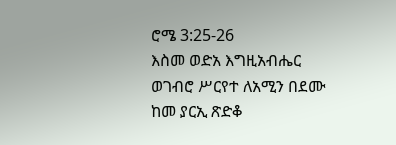ሮሜ 3:25-26
እስመ ወድአ እግዚአብሔር ወገብሮ ሥርየተ ለአሚን በደሙ ከመ ያርኢ ጽድቆ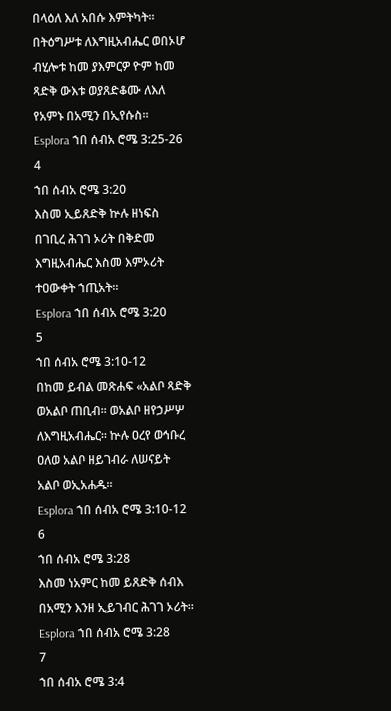በላዕለ እለ አበሱ እምትካት። በትዕግሥቱ ለእግዚአብሔር ወበኦሆ ብሂሎቱ ከመ ያእምርዎ ዮም ከመ ጻድቅ ውእቱ ወያጸድቆሙ ለእለ የአምኑ በአሚን በኢየሱስ።
Esplora ኀበ ሰብአ ሮሜ 3:25-26
4
ኀበ ሰብአ ሮሜ 3:20
እስመ ኢይጸድቅ ኵሉ ዘነፍስ በገቢረ ሕገገ ኦሪት በቅድመ እግዚአብሔር እስመ እምኦሪት ተዐውቀት ኀጢአት።
Esplora ኀበ ሰብአ ሮሜ 3:20
5
ኀበ ሰብአ ሮሜ 3:10-12
በከመ ይብል መጽሐፍ «አልቦ ጻድቅ ወአልቦ ጠቢብ። ወአልቦ ዘየኃሥሦ ለእግዚአብሔር። ኵሉ ዐረየ ወኅቡረ ዐለወ አልቦ ዘይገብራ ለሠናይት አልቦ ወኢአሐዱ።
Esplora ኀበ ሰብአ ሮሜ 3:10-12
6
ኀበ ሰብአ ሮሜ 3:28
እስመ ነአምር ከመ ይጸድቅ ሰብእ በአሚን እንዘ ኢይገብር ሕገገ ኦሪት።
Esplora ኀበ ሰብአ ሮሜ 3:28
7
ኀበ ሰብአ ሮሜ 3:4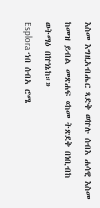እስመ እግዚአብሔር ጻድቅ ወኵሉ ሰብእ ሐሳዊ እስመ ከመዝ ይብል መጽሐፍ «ከመ ትጽደቅ በነቢብከ ወትማዕ በኵነኔከ።»
Esplora ኀበ ሰብአ ሮሜ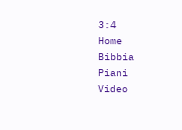3:4
Home
Bibbia
Piani
Video